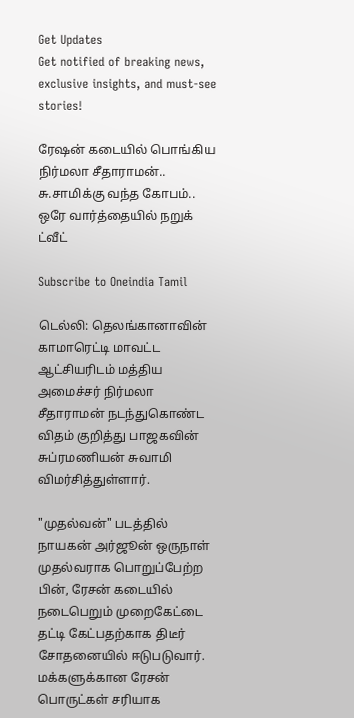Get Updates
Get notified of breaking news, exclusive insights, and must-see stories!

ரேஷன் கடையில் பொங்கிய நிர்மலா சீதாராமன்.. சு.சாமிக்கு வந்த கோபம்.. ஒரே வார்த்தையில் நறுக் ட்வீட்

Subscribe to Oneindia Tamil

டெல்லி: தெலங்கானாவின் காமாரெட்டி மாவட்ட ஆட்சியரிடம் மத்திய அமைச்சர் நிர்மலா சீதாராமன் நடந்துகொண்ட விதம் குறித்து பாஜகவின் சுப்ரமணியன் சுவாமி விமர்சித்துள்ளார்.

"முதல்வன்" படத்தில் நாயகன் அர்ஜூன் ஒருநாள் முதல்வராக பொறுப்பேற்ற பின், ரேசன் கடையில் நடைபெறும் முறைகேட்டை தட்டி கேட்பதற்காக திடீர் சோதனையில் ஈடுபடுவார். மக்களுக்கான ரேசன் பொருட்கள் சரியாக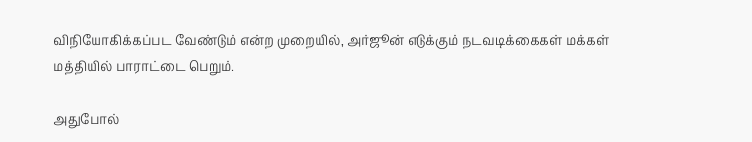விநியோகிக்கப்பட வேண்டும் என்ற முறையில், அர்ஜூன் எடுக்கும் நடவடிக்கைகள் மக்கள் மத்தியில் பாராட்டை பெறும்.

அதுபோல்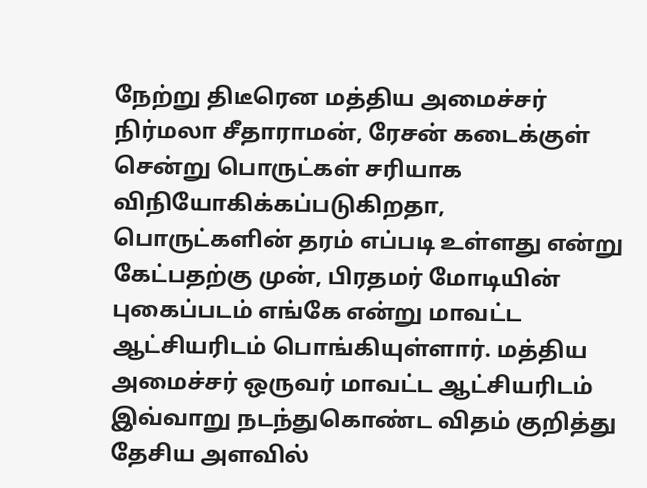நேற்று திடீரென மத்திய அமைச்சர் நிர்மலா சீதாராமன், ரேசன் கடைக்குள் சென்று பொருட்கள் சரியாக விநியோகிக்கப்படுகிறதா, பொருட்களின் தரம் எப்படி உள்ளது என்று கேட்பதற்கு முன், பிரதமர் மோடியின் புகைப்படம் எங்கே என்று மாவட்ட ஆட்சியரிடம் பொங்கியுள்ளார். மத்திய அமைச்சர் ஒருவர் மாவட்ட ஆட்சியரிடம் இவ்வாறு நடந்துகொண்ட விதம் குறித்து தேசிய அளவில்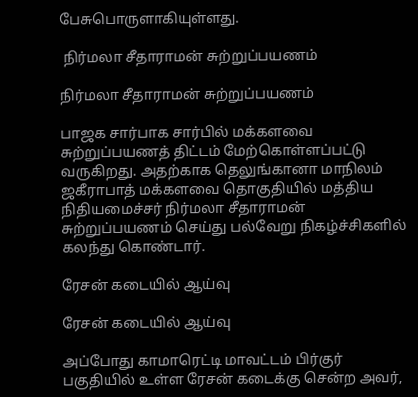பேசுபொருளாகியுள்ளது.

 நிர்மலா சீதாராமன் சுற்றுப்பயணம்

நிர்மலா சீதாராமன் சுற்றுப்பயணம்

பாஜக சார்பாக சார்பில் மக்களவை சுற்றுப்பயணத் திட்டம் மேற்கொள்ளப்பட்டு வருகிறது. அதற்காக தெலுங்கானா மாநிலம் ஜகீராபாத் மக்களவை தொகுதியில் மத்திய நிதியமைச்சர் நிர்மலா சீதாராமன் சுற்றுப்பயணம் செய்து பல்வேறு நிகழ்ச்சிகளில் கலந்து கொண்டார்.

ரேசன் கடையில் ஆய்வு

ரேசன் கடையில் ஆய்வு

அப்போது காமாரெட்டி மாவட்டம் பிர்குர் பகுதியில் உள்ள ரேசன் கடைக்கு சென்ற அவர்,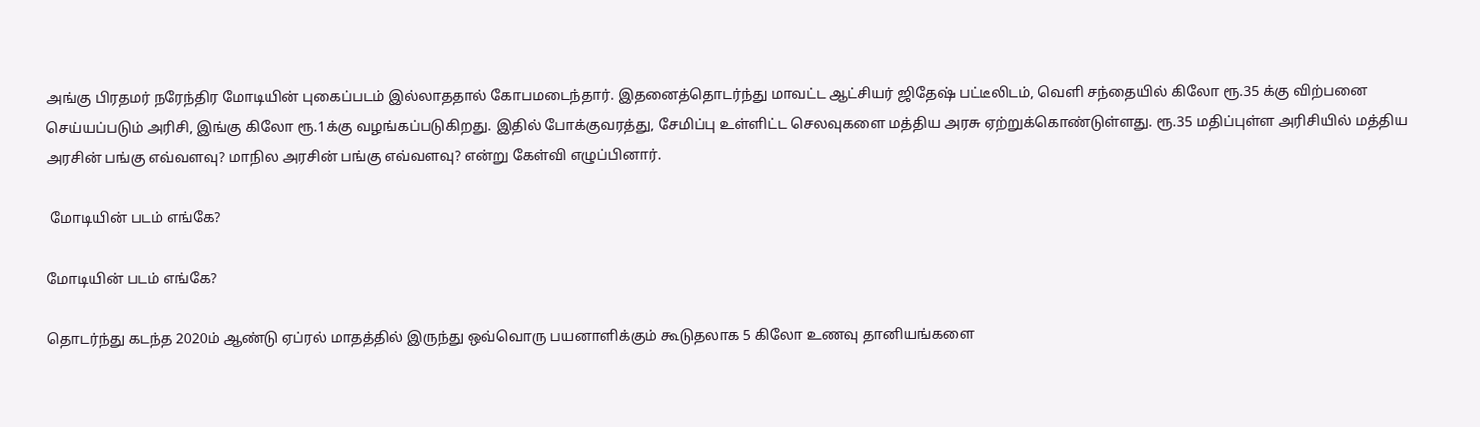அங்கு பிரதமர் நரேந்திர மோடியின் புகைப்படம் இல்லாததால் கோபமடைந்தார். இதனைத்தொடர்ந்து மாவட்ட ஆட்சியர் ஜிதேஷ் பட்டீலிடம், வெளி சந்தையில் கிலோ ரூ.35 க்கு விற்பனை செய்யப்படும் அரிசி, இங்கு கிலோ ரூ.1க்கு வழங்கப்படுகிறது. இதில் போக்குவரத்து, சேமிப்பு உள்ளிட்ட செலவுகளை மத்திய அரசு ஏற்றுக்கொண்டுள்ளது. ரூ.35 மதிப்புள்ள அரிசியில் மத்திய அரசின் பங்கு எவ்வளவு? மாநில அரசின் பங்கு எவ்வளவு? என்று கேள்வி எழுப்பினார்.

 மோடியின் படம் எங்கே?

மோடியின் படம் எங்கே?

தொடர்ந்து கடந்த 2020ம் ஆண்டு ஏப்ரல் மாதத்தில் இருந்து ஒவ்வொரு பயனாளிக்கும் கூடுதலாக 5 கிலோ உணவு தானியங்களை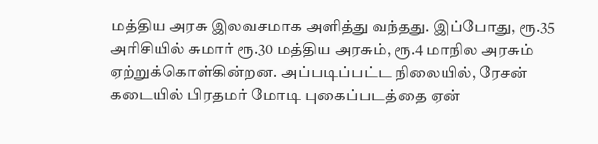மத்திய அரசு இலவசமாக அளித்து வந்தது. இப்போது, ரூ.35 அரிசியில் சுமார் ரூ.30 மத்திய அரசும், ரூ.4 மாநில அரசும் ஏற்றுக்கொள்கின்றன. அப்படிப்பட்ட நிலையில், ரேசன் கடையில் பிரதமர் மோடி புகைப்படத்தை ஏன்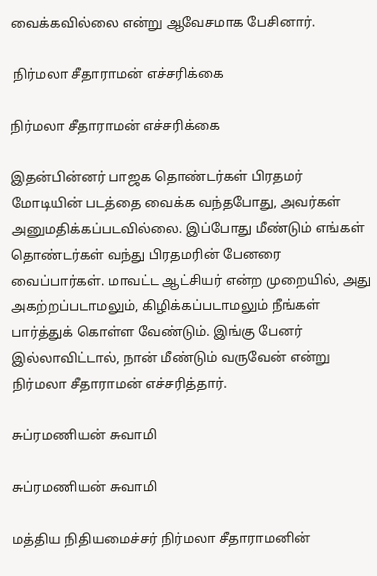வைக்கவில்லை என்று ஆவேசமாக பேசினார்.

 நிர்மலா சீதாராமன் எச்சரிக்கை

நிர்மலா சீதாராமன் எச்சரிக்கை

இதன்பின்னர் பாஜக தொண்டர்கள் பிரதமர் மோடியின் படத்தை வைக்க வந்தபோது, அவர்கள் அனுமதிக்கப்படவில்லை. இப்போது மீண்டும் எங்கள் தொண்டர்கள் வந்து பிரதமரின் பேனரை வைப்பார்கள். மாவட்ட ஆட்சியர் என்ற முறையில், அது அகற்றப்படாமலும், கிழிக்கப்படாமலும் நீங்கள் பார்த்துக் கொள்ள வேண்டும். இங்கு பேனர் இல்லாவிட்டால், நான் மீண்டும் வருவேன் என்று நிர்மலா சீதாராமன் எச்சரித்தார்.

சுப்ரமணியன் சுவாமி

சுப்ரமணியன் சுவாமி

மத்திய நிதியமைச்சர் நிர்மலா சீதாராமனின்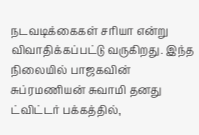நடவடிக்கைகள் சரியா என்று விவாதிக்கப்பட்டு வருகிறது. இந்த நிலையில் பாஜகவின் சுப்ரமணியன் சுவாமி தனது ட்விட்டர் பக்கத்தில்,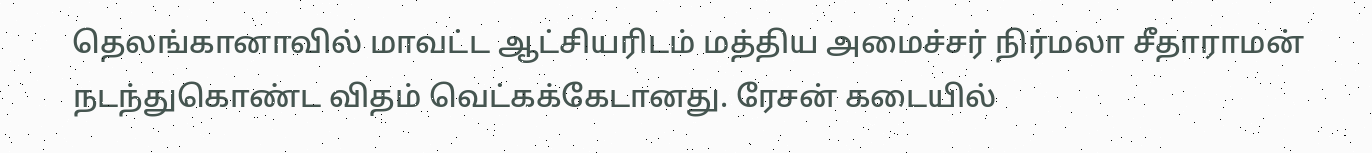தெலங்கானாவில் மாவட்ட ஆட்சியரிடம் மத்திய அமைச்சர் நிர்மலா சீதாராமன் நடந்துகொண்ட விதம் வெட்கக்கேடானது. ரேசன் கடையில்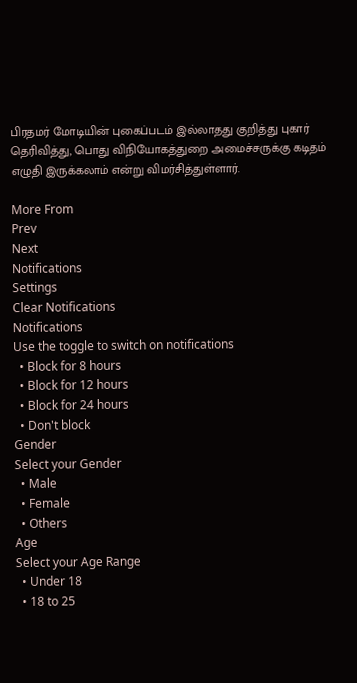பிரதமர் மோடியின் புகைப்படம் இல்லாதது குறித்து புகார் தெரிவித்து, பொது விநியோகத்துறை அமைச்சருக்கு கடிதம் எழுதி இருக்கலாம் என்று விமர்சித்துள்ளார்.

More From
Prev
Next
Notifications
Settings
Clear Notifications
Notifications
Use the toggle to switch on notifications
  • Block for 8 hours
  • Block for 12 hours
  • Block for 24 hours
  • Don't block
Gender
Select your Gender
  • Male
  • Female
  • Others
Age
Select your Age Range
  • Under 18
  • 18 to 25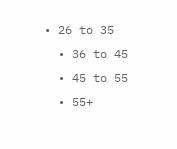• 26 to 35
  • 36 to 45
  • 45 to 55
  • 55+